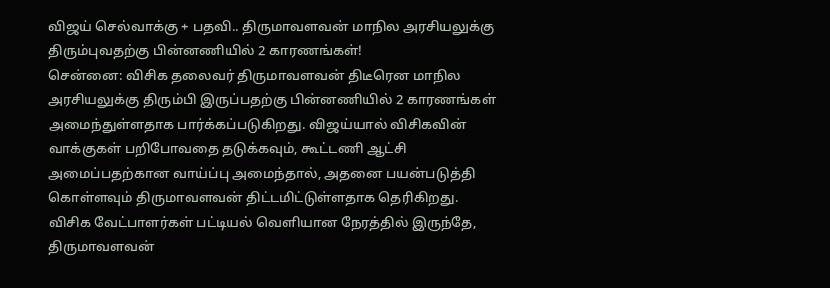விஜய் செல்வாக்கு + பதவி.. திருமாவளவன் மாநில அரசியலுக்கு திரும்புவதற்கு பின்னணியில் 2 காரணங்கள்!
சென்னை: விசிக தலைவர் திருமாவளவன் திடீரென மாநில அரசியலுக்கு திரும்பி இருப்பதற்கு பின்னணியில் 2 காரணங்கள் அமைந்துள்ளதாக பார்க்கப்படுகிறது. விஜய்யால் விசிகவின் வாக்குகள் பறிபோவதை தடுக்கவும், கூட்டணி ஆட்சி அமைப்பதற்கான வாய்ப்பு அமைந்தால், அதனை பயன்படுத்தி கொள்ளவும் திருமாவளவன் திட்டமிட்டுள்ளதாக தெரிகிறது.
விசிக வேட்பாளர்கள் பட்டியல் வெளியான நேரத்தில் இருந்தே, திருமாவளவன்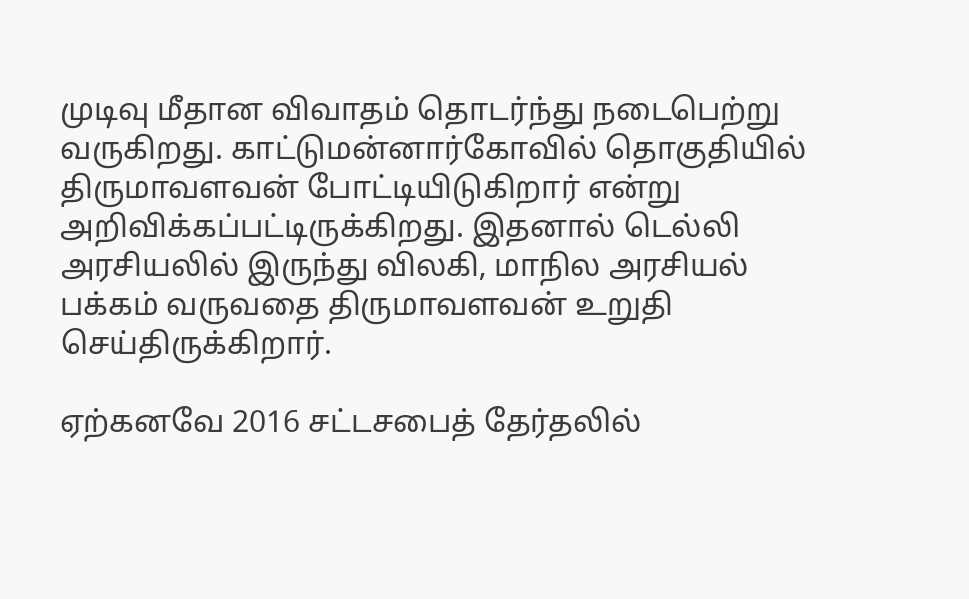முடிவு மீதான விவாதம் தொடர்ந்து நடைபெற்று வருகிறது. காட்டுமன்னார்கோவில் தொகுதியில் திருமாவளவன் போட்டியிடுகிறார் என்று அறிவிக்கப்பட்டிருக்கிறது. இதனால் டெல்லி அரசியலில் இருந்து விலகி, மாநில அரசியல் பக்கம் வருவதை திருமாவளவன் உறுதி செய்திருக்கிறார்.

ஏற்கனவே 2016 சட்டசபைத் தேர்தலில்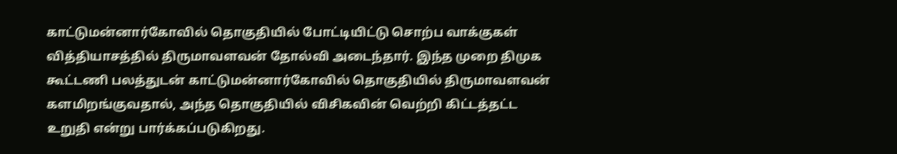காட்டுமன்னார்கோவில் தொகுதியில் போட்டியிட்டு சொற்ப வாக்குகள் வித்தியாசத்தில் திருமாவளவன் தோல்வி அடைந்தார். இந்த முறை திமுக கூட்டணி பலத்துடன் காட்டுமன்னார்கோவில் தொகுதியில் திருமாவளவன் களமிறங்குவதால், அந்த தொகுதியில் விசிகவின் வெற்றி கிட்டத்தட்ட உறுதி என்று பார்க்கப்படுகிறது.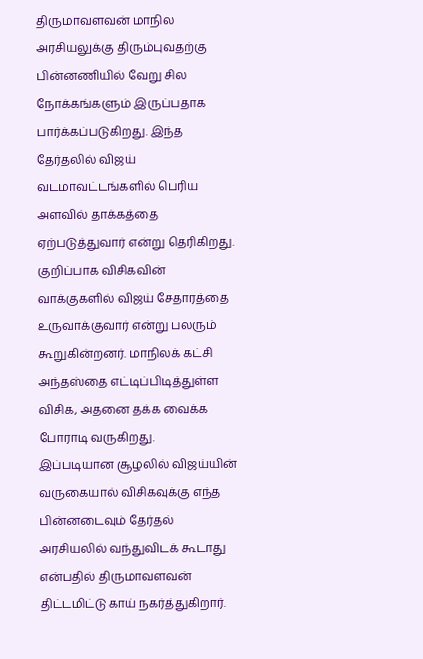திருமாவளவன் மாநில அரசியலுக்கு திரும்புவதற்கு பின்னணியில் வேறு சில நோக்கங்களும் இருப்பதாக பார்க்கப்படுகிறது. இந்த தேர்தலில் விஜய் வடமாவட்டங்களில் பெரிய அளவில் தாக்கத்தை ஏற்படுத்துவார் என்று தெரிகிறது. குறிப்பாக விசிகவின் வாக்குகளில் விஜய் சேதாரத்தை உருவாக்குவார் என்று பலரும் கூறுகின்றனர். மாநிலக் கட்சி அந்தஸ்தை எட்டிப்பிடித்துள்ள விசிக, அதனை தக்க வைக்க போராடி வருகிறது.
இப்படியான சூழலில் விஜய்யின் வருகையால் விசிகவுக்கு எந்த பின்னடைவும் தேர்தல் அரசியலில் வந்துவிடக் கூடாது என்பதில் திருமாவளவன் திட்டமிட்டு காய் நகர்த்துகிறார்.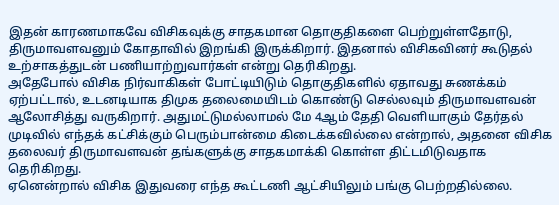இதன் காரணமாகவே விசிகவுக்கு சாதகமான தொகுதிகளை பெற்றுள்ளதோடு, திருமாவளவனும் கோதாவில் இறங்கி இருக்கிறார். இதனால் விசிகவினர் கூடுதல் உற்சாகத்துடன் பணியாற்றுவார்கள் என்று தெரிகிறது.
அதேபோல் விசிக நிர்வாகிகள் போட்டியிடும் தொகுதிகளில் ஏதாவது சுணக்கம் ஏற்பட்டால், உடனடியாக திமுக தலைமையிடம் கொண்டு செல்லவும் திருமாவளவன் ஆலோசித்து வருகிறார். அதுமட்டுமல்லாமல் மே 4ஆம் தேதி வெளியாகும் தேர்தல் முடிவில் எந்தக் கட்சிக்கும் பெரும்பான்மை கிடைக்கவில்லை என்றால், அதனை விசிக தலைவர் திருமாவளவன் தங்களுக்கு சாதகமாக்கி கொள்ள திட்டமிடுவதாக தெரிகிறது.
ஏனென்றால் விசிக இதுவரை எந்த கூட்டணி ஆட்சியிலும் பங்கு பெற்றதில்லை.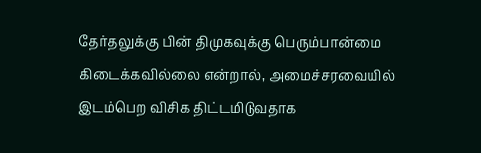தேர்தலுக்கு பின் திமுகவுக்கு பெரும்பான்மை கிடைக்கவில்லை என்றால், அமைச்சரவையில் இடம்பெற விசிக திட்டமிடுவதாக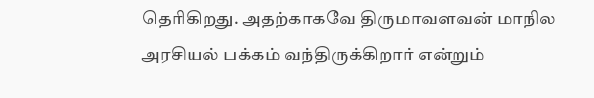தெரிகிறது. அதற்காகவே திருமாவளவன் மாநில அரசியல் பக்கம் வந்திருக்கிறார் என்றும்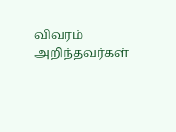விவரம் அறிந்தவர்கள்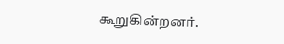கூறுகின்றனர்.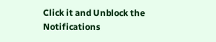Click it and Unblock the Notifications